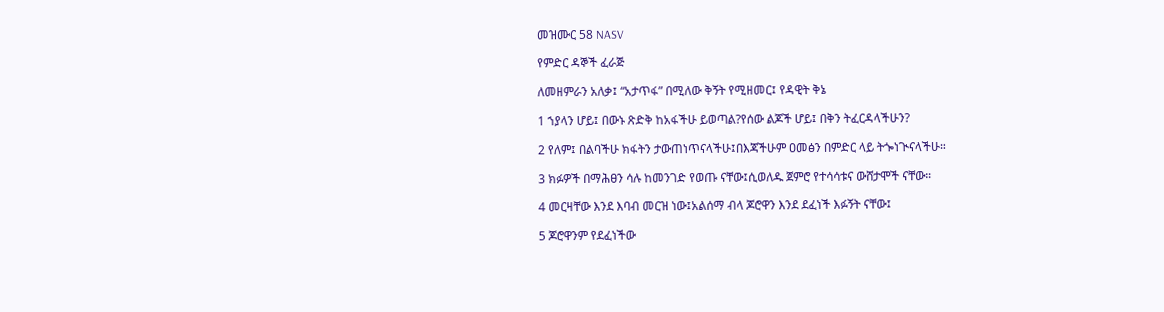መዝሙር 58 NASV

የምድር ዳኞች ፈራጅ

ለመዘምራን አለቃ፤ “አታጥፋ” በሚለው ቅኝት የሚዘመር፤ የዳዊት ቅኔ

1 ኀያላን ሆይ፤ በውኑ ጽድቅ ከአፋችሁ ይወጣል?የሰው ልጆች ሆይ፤ በቅን ትፈርዳላችሁን?

2 የለም፤ በልባችሁ ክፋትን ታውጠነጥናላችሁ፤በእጃችሁም ዐመፅን በምድር ላይ ትጐነጒናላችሁ።

3 ክፉዎች በማሕፀን ሳሉ ከመንገድ የወጡ ናቸው፤ሲወለዱ ጀምሮ የተሳሳቱና ውሸታሞች ናቸው።

4 መርዛቸው እንደ እባብ መርዝ ነው፤አልሰማ ብላ ጆሮዋን እንደ ደፈነች እፉኝት ናቸው፤

5 ጆሮዋንም የደፈነችው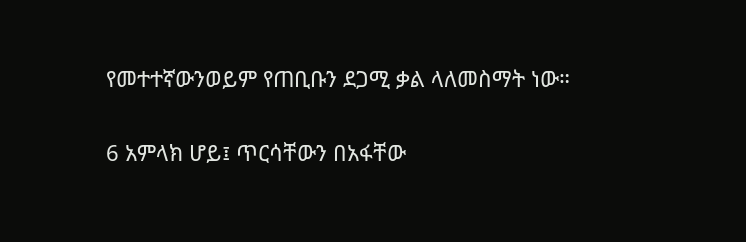የመተተኛውንወይም የጠቢቡን ደጋሚ ቃል ላለመስማት ነው።

6 አምላክ ሆይ፤ ጥርሳቸውን በአፋቸው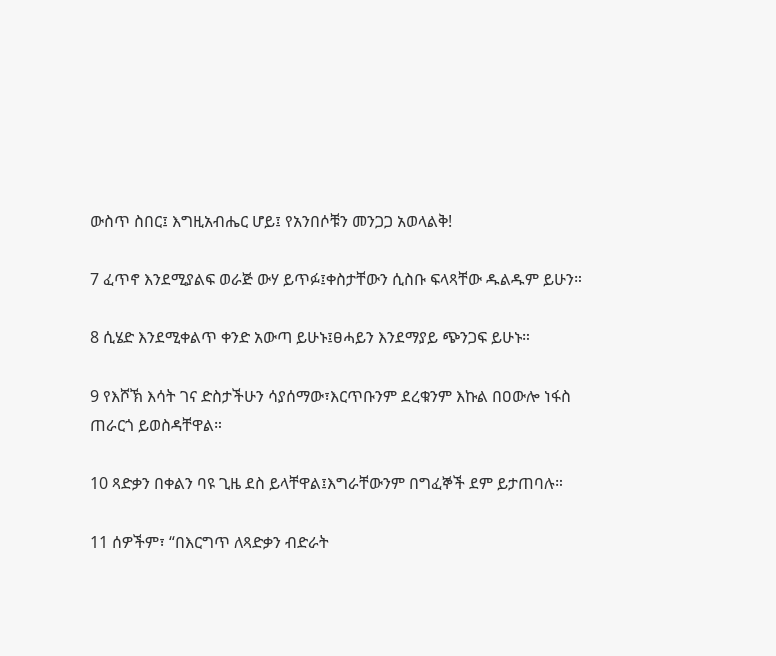ውስጥ ስበር፤ እግዚአብሔር ሆይ፤ የአንበሶቹን መንጋጋ አወላልቅ!

7 ፈጥኖ እንደሚያልፍ ወራጅ ውሃ ይጥፉ፤ቀስታቸውን ሲስቡ ፍላጻቸው ዱልዱም ይሁን።

8 ሲሄድ እንደሚቀልጥ ቀንድ አውጣ ይሁኑ፤ፀሓይን እንደማያይ ጭንጋፍ ይሁኑ።

9 የእሾኽ እሳት ገና ድስታችሁን ሳያሰማው፣እርጥቡንም ደረቁንም እኩል በዐውሎ ነፋስ ጠራርጎ ይወስዳቸዋል።

10 ጻድቃን በቀልን ባዩ ጊዜ ደስ ይላቸዋል፤እግራቸውንም በግፈኞች ደም ይታጠባሉ።

11 ሰዎችም፣ “በእርግጥ ለጻድቃን ብድራት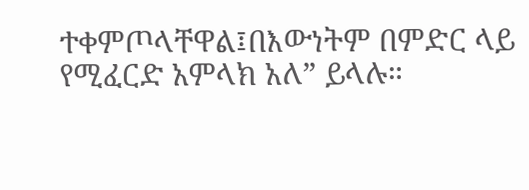ተቀምጦላቸዋል፤በእውነትም በምድር ላይ የሚፈርድ አምላክ አለ” ይላሉ።